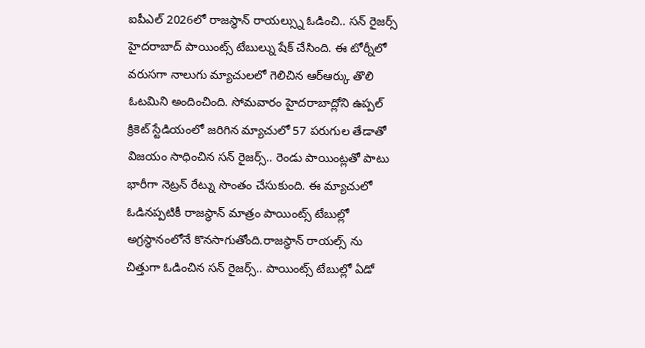ఐపీఎల్ 2026లో రాజస్థాన్ రాయల్స్ను ఓడించి.. సన్ రైజర్స్ హైదరాబాద్ పాయింట్స్ టేబుల్ను షేక్ చేసింది. ఈ టోర్నీలో వరుసగా నాలుగు మ్యాచులలో గెలిచిన ఆర్ఆర్కు తొలి ఓటమిని అందించింది. సోమవారం హైదరాబాద్లోని ఉప్పల్ క్రికెట్ స్టేడియంలో జరిగిన మ్యాచులో 57 పరుగుల తేడాతో విజయం సాధించిన సన్ రైజర్స్.. రెండు పాయింట్లతో పాటు భారీగా నెట్రన్ రేట్ను సొంతం చేసుకుంది. ఈ మ్యాచులో ఓడినప్పటికీ రాజస్థాన్ మాత్రం పాయింట్స్ టేబుల్లో అగ్రస్థానంలోనే కొనసాగుతోంది.రాజస్థాన్ రాయల్స్ ను చిత్తుగా ఓడించిన సన్ రైజర్స్.. పాయింట్స్ టేబుల్లో ఏడో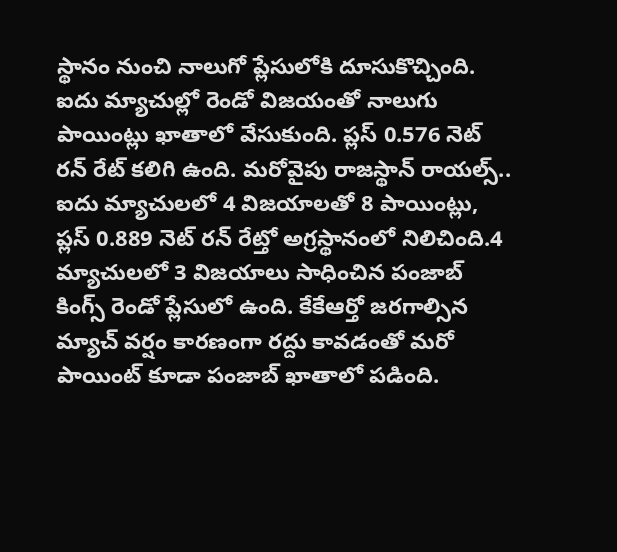స్థానం నుంచి నాలుగో ప్లేసులోకి దూసుకొచ్చింది.
ఐదు మ్యాచుల్లో రెండో విజయంతో నాలుగు పాయింట్లు ఖాతాలో వేసుకుంది. ప్లస్ 0.576 నెట్ రన్ రేట్ కలిగి ఉంది. మరోవైపు రాజస్థాన్ రాయల్స్.. ఐదు మ్యాచులలో 4 విజయాలతో 8 పాయింట్లు, ప్లస్ 0.889 నెట్ రన్ రేట్తో అగ్రస్థానంలో నిలిచింది.4 మ్యాచులలో 3 విజయాలు సాధించిన పంజాబ్ కింగ్స్ రెండో ప్లేసులో ఉంది. కేకేఆర్తో జరగాల్సిన మ్యాచ్ వర్షం కారణంగా రద్దు కావడంతో మరో పాయింట్ కూడా పంజాబ్ ఖాతాలో పడింది.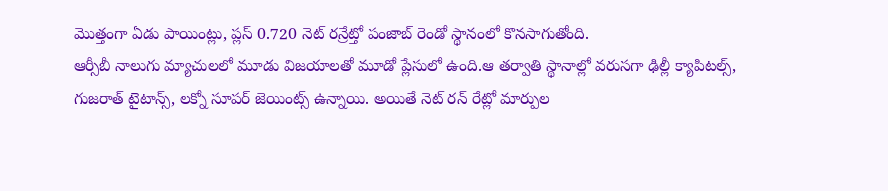మొత్తంగా ఏడు పాయింట్లు, ప్లస్ 0.720 నెట్ రన్రేట్తో పంజాబ్ రెండో స్థానంలో కొనసాగుతోంది.
ఆర్సీబీ నాలుగు మ్యాచులలో మూడు విజయాలతో మూడో ప్లేసులో ఉంది.ఆ తర్వాతి స్థానాల్లో వరుసగా ఢిల్లీ క్యాపిటల్స్, గుజరాత్ టైటాన్స్, లక్నో సూపర్ జెయింట్స్ ఉన్నాయి. అయితే నెట్ రన్ రేట్లో మార్పుల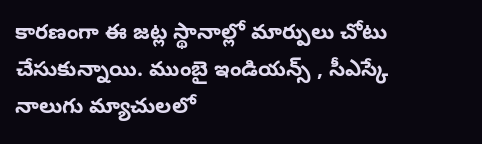కారణంగా ఈ జట్ల స్థానాల్లో మార్పులు చోటు చేసుకున్నాయి. ముంబై ఇండియన్స్ , సీఎస్కే నాలుగు మ్యాచులలో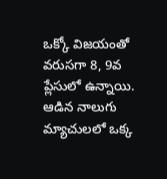ఒక్కో విజయంతో వరుసగా 8, 9వ ప్లేసులో ఉన్నాయి. ఆడిన నాలుగు మ్యాచులలో ఒక్క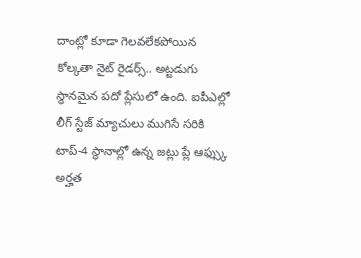దాంట్లో కూడా గెలవలేకపోయిన కోల్కతా నైట్ రైడర్స్.. అట్టడుగు స్థానమైన పదో ప్లేసులో ఉంది. ఐపీఎల్లో లీగ్ స్టేజ్ మ్యాచులు ముగిసే సరికి టాప్-4 స్థానాల్లో ఉన్న జట్లు ప్లే ఆఫ్స్కు అర్హత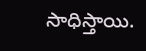సాధిస్తాయి.